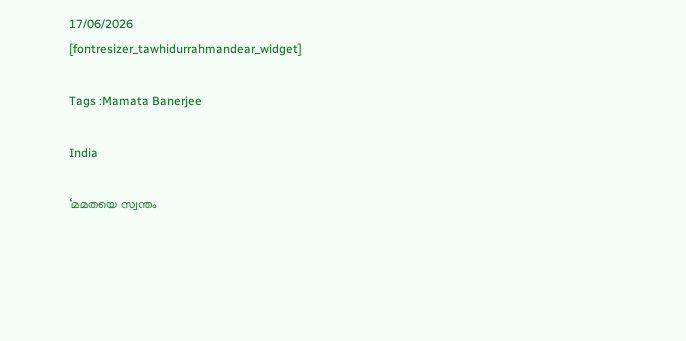17/06/2026
[fontresizer_tawhidurrahmandear_widget]

Tags :Mamata Banerjee

India

‘മമതയെ സ്വന്തം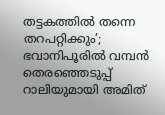തട്ടകത്തില്‍ തന്നെ തറപറ്റിക്കും’; ഭവാനിപൂരില്‍ വമ്പന്‍ തെരഞ്ഞെടുപ്പ് റാലിയുമായി അമിത്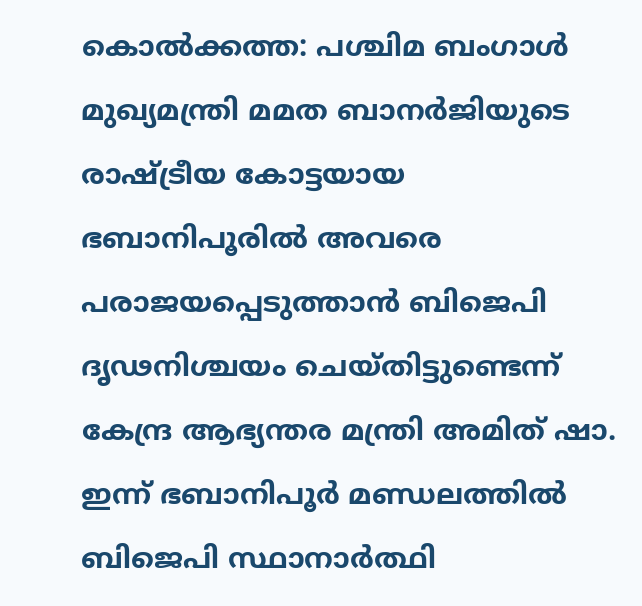കൊൽക്കത്ത: പശ്ചിമ ബംഗാൾ മുഖ്യമന്ത്രി മമത ബാനർജിയുടെ രാഷ്ട്രീയ കോട്ടയായ ഭബാനിപൂരിൽ അവരെ പരാജയപ്പെടുത്താൻ ബിജെപി ദൃഢനിശ്ചയം ചെയ്തിട്ടുണ്ടെന്ന് കേന്ദ്ര ആഭ്യന്തര മന്ത്രി അമിത് ഷാ. ഇന്ന് ഭബാനിപൂർ മണ്ഡലത്തിൽ ബിജെപി സ്ഥാനാർത്ഥി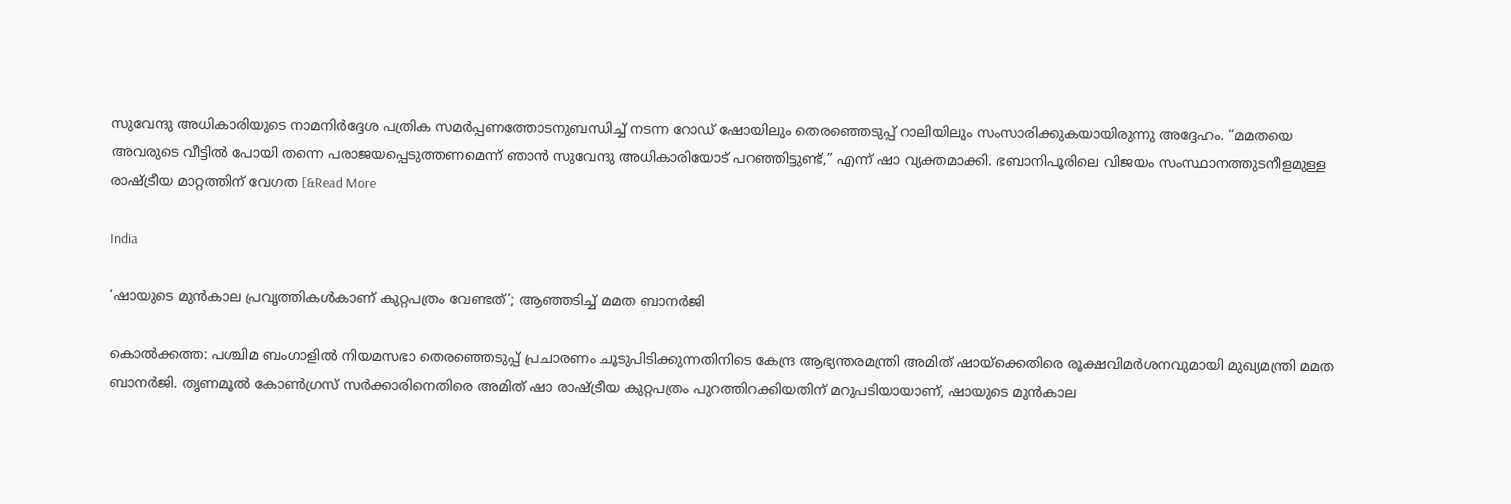സുവേന്ദു അധികാരിയുടെ നാമനിർദ്ദേശ പത്രിക സമർപ്പണത്തോടനുബന്ധിച്ച് നടന്ന റോഡ് ഷോയിലും തെരഞ്ഞെടുപ്പ് റാലിയിലും സംസാരിക്കുകയായിരുന്നു അദ്ദേഹം. “മമതയെ അവരുടെ വീട്ടിൽ പോയി തന്നെ പരാജയപ്പെടുത്തണമെന്ന് ഞാൻ സുവേന്ദു അധികാരിയോട് പറഞ്ഞിട്ടുണ്ട്,” എന്ന് ഷാ വ്യക്തമാക്കി. ഭബാനിപൂരിലെ വിജയം സംസ്ഥാനത്തുടനീളമുള്ള രാഷ്ട്രീയ മാറ്റത്തിന് വേഗത [&Read More

India

‘ഷായുടെ മുൻകാല പ്രവൃത്തികൾകാണ് കുറ്റപത്രം വേണ്ടത്’; ആഞ്ഞടിച്ച് മമത ബാനർജി

കൊൽക്കത്ത: പശ്ചിമ ബംഗാളിൽ നിയമസഭാ തെരഞ്ഞെടുപ്പ് പ്രചാരണം ചൂടുപിടിക്കുന്നതിനിടെ കേന്ദ്ര ആഭ്യന്തരമന്ത്രി അമിത് ഷായ്‌ക്കെതിരെ രൂക്ഷവിമർശനവുമായി മുഖ്യമന്ത്രി മമത ബാനർജി. തൃണമൂൽ കോൺഗ്രസ് സർക്കാരിനെതിരെ അമിത് ഷാ രാഷ്ട്രീയ കുറ്റപത്രം പുറത്തിറക്കിയതിന് മറുപടിയായാണ്, ഷായുടെ മുൻകാല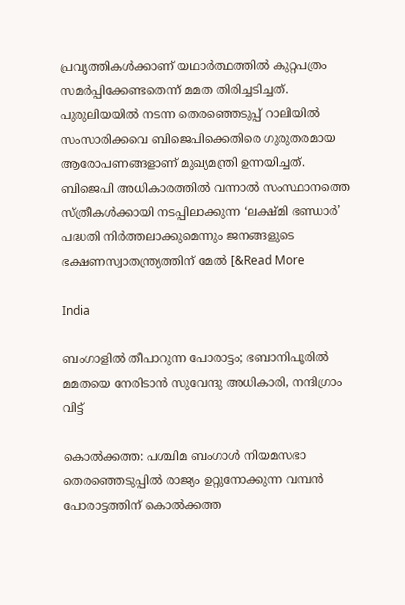പ്രവൃത്തികൾക്കാണ് യഥാർത്ഥത്തിൽ കുറ്റപത്രം സമർപ്പിക്കേണ്ടതെന്ന് മമത തിരിച്ചടിച്ചത്. പുരുലിയയിൽ നടന്ന തെരഞ്ഞെടുപ്പ് റാലിയിൽ സംസാരിക്കവെ ബിജെപിക്കെതിരെ ഗുരുതരമായ ആരോപണങ്ങളാണ് മുഖ്യമന്ത്രി ഉന്നയിച്ചത്. ബിജെപി അധികാരത്തിൽ വന്നാൽ സംസ്ഥാനത്തെ സ്ത്രീകൾക്കായി നടപ്പിലാക്കുന്ന ‘ലക്ഷ്മി ഭണ്ഡാർ’ പദ്ധതി നിർത്തലാക്കുമെന്നും ജനങ്ങളുടെ ഭക്ഷണസ്വാതന്ത്ര്യത്തിന് മേൽ [&Read More

India

ബംഗാളിൽ തീപാറുന്ന പോരാട്ടം; ഭബാനിപൂരിൽ മമതയെ നേരിടാൻ സുവേന്ദു അധികാരി, നന്ദിഗ്രാം വിട്ട്

കൊൽക്കത്ത: പശ്ചിമ ബംഗാൾ നിയമസഭാ തെരഞ്ഞെടുപ്പിൽ രാജ്യം ഉറ്റുനോക്കുന്ന വമ്പൻ പോരാട്ടത്തിന് കൊൽക്കത്ത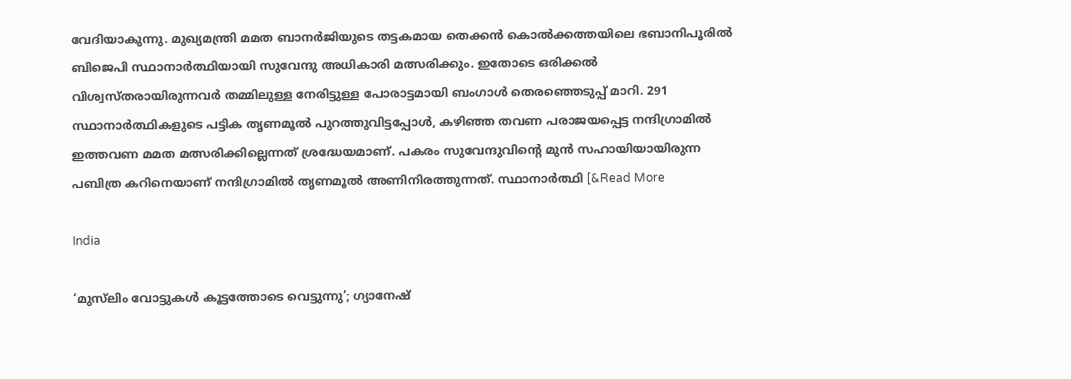വേദിയാകുന്നു. മുഖ്യമന്ത്രി മമത ബാനർജിയുടെ തട്ടകമായ തെക്കൻ കൊൽക്കത്തയിലെ ഭബാനിപൂരിൽ ബിജെപി സ്ഥാനാർത്ഥിയായി സുവേന്ദു അധികാരി മത്സരിക്കും. ഇതോടെ ഒരിക്കൽ വിശ്വസ്തരായിരുന്നവർ തമ്മിലുള്ള നേരിട്ടുള്ള പോരാട്ടമായി ബംഗാൾ തെരഞ്ഞെടുപ്പ് മാറി. 291 സ്ഥാനാർത്ഥികളുടെ പട്ടിക തൃണമൂൽ പുറത്തുവിട്ടപ്പോൾ, കഴിഞ്ഞ തവണ പരാജയപ്പെട്ട നന്ദിഗ്രാമിൽ ഇത്തവണ മമത മത്സരിക്കില്ലെന്നത് ശ്രദ്ധേയമാണ്. പകരം സുവേന്ദുവിന്റെ മുൻ സഹായിയായിരുന്ന പബിത്ര കറിനെയാണ് നന്ദിഗ്രാമിൽ തൃണമൂൽ അണിനിരത്തുന്നത്. സ്ഥാനാർത്ഥി [&Read More

India

‘മുസ്‌ലിം വോട്ടുകൾ കൂട്ടത്തോടെ വെട്ടുന്നു’; ഗ്യാനേഷ്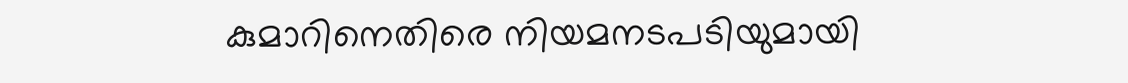കുമാറിനെതിരെ നിയമനടപടിയുമായി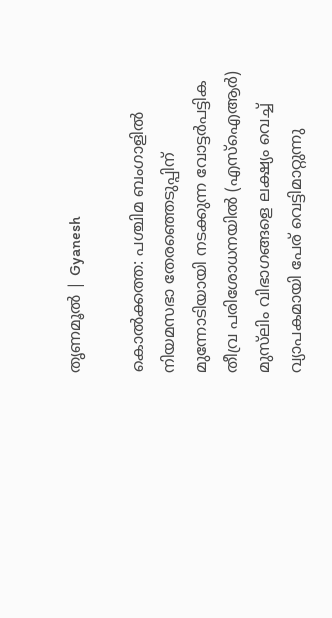തൃണമൂൽ | Gyanesh

കൊല്‍ക്കത്ത: പശ്ചിമ ബംഗാളിൽ നിയമസഭാ തേരഞ്ഞെടുപ്പിന് മുന്നോടിയായി നടക്കുന്ന വോട്ടർപട്ടിക തീവ്ര പരിശോധനയിൽ (എസ്ഐആർ) മുസ്‌ലിം വിഭാഗങ്ങളെ ലക്ഷ്യം വെച്ച് വ്യാപകമായി പേര് വെട്ടിമാറ്റുന്നു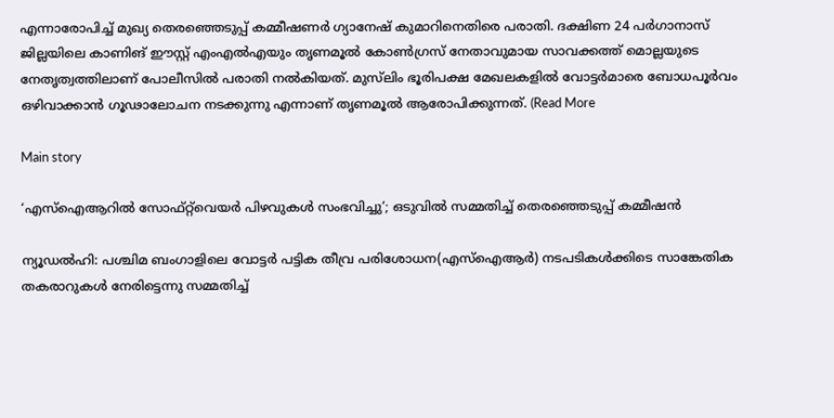എന്നാരോപിച്ച് മുഖ്യ തെരഞ്ഞെടുപ്പ് കമ്മീഷണർ ഗ്യാനേഷ് കുമാറിനെതിരെ പരാതി. ദക്ഷിണ 24 പർഗാനാസ് ജില്ലയിലെ കാണിങ് ഈസ്റ്റ് എംഎൽഎയും തൃണമൂൽ കോൺഗ്രസ് നേതാവുമായ സാവക്കത്ത് മൊല്ലയുടെ നേതൃത്വത്തിലാണ് പോലീസിൽ പരാതി നൽകിയത്. മുസ്‌ലിം ഭൂരിപക്ഷ മേഖലകളിൽ വോട്ടർമാരെ ബോധപൂർവം ഒഴിവാക്കാൻ ഗൂഢാലോചന നടക്കുന്നു എന്നാണ് തൃണമൂൽ ആരോപിക്കുന്നത്. (Read More

Main story

‘എസ്‌ഐആറിൽ സോഫ്റ്റ്‍വെയര്‍ പിഴവുകൾ സംഭവിച്ചു’; ഒടുവിൽ സമ്മതിച്ച് തെരഞ്ഞെടുപ്പ് കമ്മീഷൻ

ന്യൂഡൽഹി: പശ്ചിമ ബംഗാളിലെ വോട്ടർ പട്ടിക തീവ്ര പരിശോധന(എസ്‌ഐആർ) നടപടികൾക്കിടെ സാങ്കേതിക തകരാറുകൾ നേരിട്ടെന്നു സമ്മതിച്ച്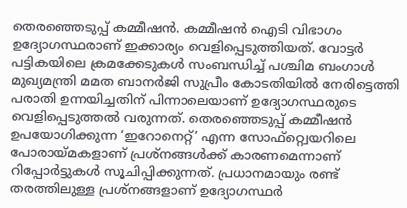തെരഞ്ഞെടുപ്പ് കമ്മീഷൻ. കമ്മീഷൻ ഐടി വിഭാഗം ഉദ്യോഗസ്ഥരാണ് ഇക്കാര്യം വെളിപ്പെടുത്തിയത്. വോട്ടർ പട്ടികയിലെ ക്രമക്കേടുകൾ സംബന്ധിച്ച് പശ്ചിമ ബംഗാൾ മുഖ്യമന്ത്രി മമത ബാനർജി സുപ്രീം കോടതിയിൽ നേരിട്ടെത്തി പരാതി ഉന്നയിച്ചതിന് പിന്നാലെയാണ് ഉദ്യോഗസ്ഥരുടെ വെളിപ്പെടുത്തൽ വരുന്നത്. തെരഞ്ഞെടുപ്പ് കമ്മീഷൻ ഉപയോഗിക്കുന്ന ‘ഇറോനെറ്റ്’ എന്ന സോഫ്റ്റ്വെയറിലെ പോരായ്മകളാണ് പ്രശ്‌നങ്ങൾക്ക് കാരണമെന്നാണ് റിപ്പോർട്ടുകൾ സൂചിപ്പിക്കുന്നത്. പ്രധാനമായും രണ്ട് തരത്തിലുള്ള പ്രശ്‌നങ്ങളാണ് ഉദ്യോഗസ്ഥർ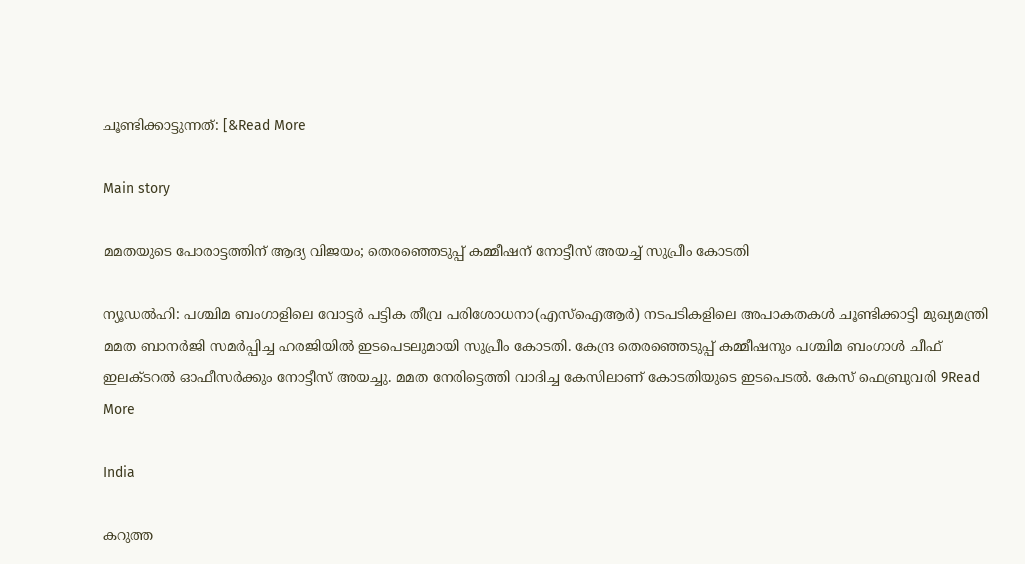ചൂണ്ടിക്കാട്ടുന്നത്: [&Read More

Main story

മമതയുടെ പോരാട്ടത്തിന് ആദ്യ വിജയം; തെരഞ്ഞെടുപ്പ് കമ്മീഷന് നോട്ടീസ് അയച്ച് സുപ്രീം കോടതി

ന്യൂഡൽഹി: പശ്ചിമ ബംഗാളിലെ വോട്ടർ പട്ടിക തീവ്ര പരിശോധനാ(എസ്‌ഐആർ) നടപടികളിലെ അപാകതകൾ ചൂണ്ടിക്കാട്ടി മുഖ്യമന്ത്രി മമത ബാനർജി സമർപ്പിച്ച ഹരജിയിൽ ഇടപെടലുമായി സുപ്രീം കോടതി. കേന്ദ്ര തെരഞ്ഞെടുപ്പ് കമ്മീഷനും പശ്ചിമ ബംഗാൾ ചീഫ് ഇലക്ടറൽ ഓഫീസർക്കും നോട്ടീസ് അയച്ചു. മമത നേരിട്ടെത്തി വാദിച്ച കേസിലാണ് കോടതിയുടെ ഇടപെടൽ. കേസ് ഫെബ്രുവരി 9Read More

India

കറുത്ത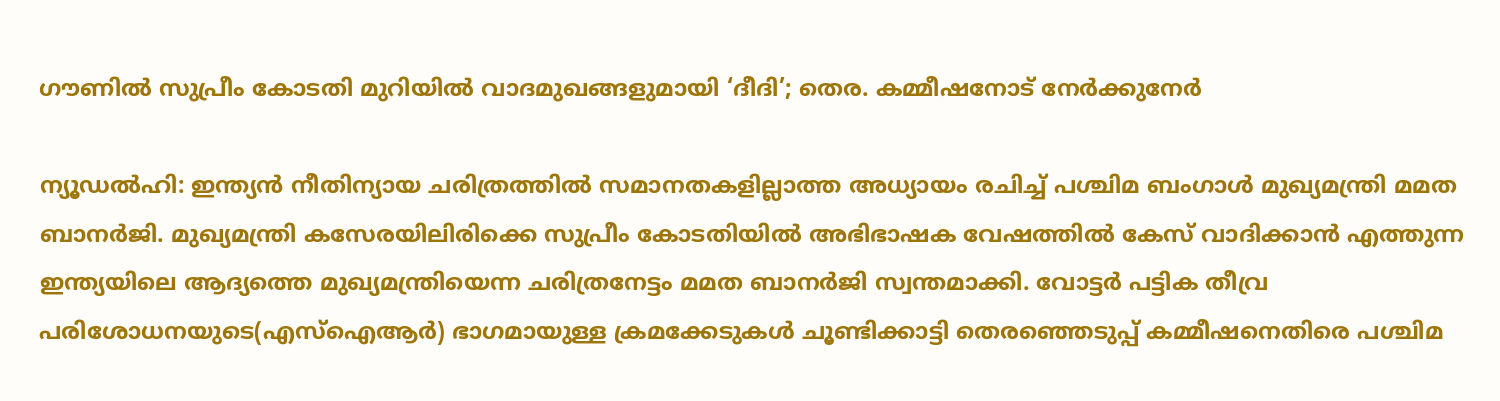ഗൗണിൽ സുപ്രീം കോടതി മുറിയിൽ വാദമുഖങ്ങളുമായി ‘ദീദി’; തെര. കമ്മീഷനോട് നേർക്കുനേർ

ന്യൂഡൽഹി: ഇന്ത്യൻ നീതിന്യായ ചരിത്രത്തിൽ സമാനതകളില്ലാത്ത അധ്യായം രചിച്ച് പശ്ചിമ ബംഗാൾ മുഖ്യമന്ത്രി മമത ബാനർജി. മുഖ്യമന്ത്രി കസേരയിലിരിക്കെ സുപ്രീം കോടതിയിൽ അഭിഭാഷക വേഷത്തിൽ കേസ് വാദിക്കാൻ എത്തുന്ന ഇന്ത്യയിലെ ആദ്യത്തെ മുഖ്യമന്ത്രിയെന്ന ചരിത്രനേട്ടം മമത ബാനർജി സ്വന്തമാക്കി. വോട്ടർ പട്ടിക തീവ്ര പരിശോധനയുടെ(എസ്‌ഐആർ) ഭാഗമായുള്ള ക്രമക്കേടുകൾ ചൂണ്ടിക്കാട്ടി തെരഞ്ഞെടുപ്പ് കമ്മീഷനെതിരെ പശ്ചിമ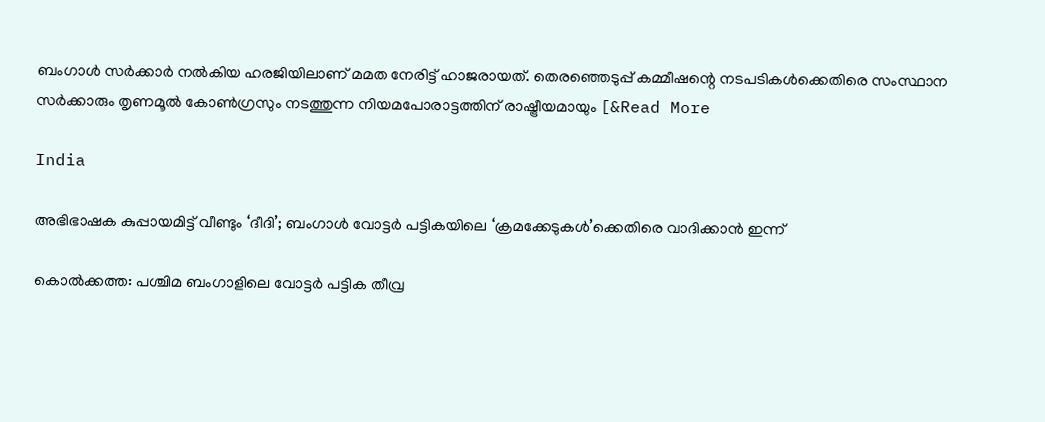ബംഗാൾ സർക്കാർ നൽകിയ ഹരജിയിലാണ് മമത നേരിട്ട് ഹാജരായത്. തെരഞ്ഞെടുപ്പ് കമ്മീഷന്റെ നടപടികൾക്കെതിരെ സംസ്ഥാന സർക്കാരും തൃണമൂൽ കോൺഗ്രസും നടത്തുന്ന നിയമപോരാട്ടത്തിന് രാഷ്ട്രീയമായും [&Read More

India

അഭിഭാഷക കുപ്പായമിട്ട് വീണ്ടും ‘ദീദി’; ബംഗാൾ വോട്ടർ പട്ടികയിലെ ‘ക്രമക്കേടുകൾ’ക്കെതിരെ വാദിക്കാൻ ഇന്ന്

കൊൽക്കത്ത: പശ്ചിമ ബംഗാളിലെ വോട്ടർ പട്ടിക തീവ്ര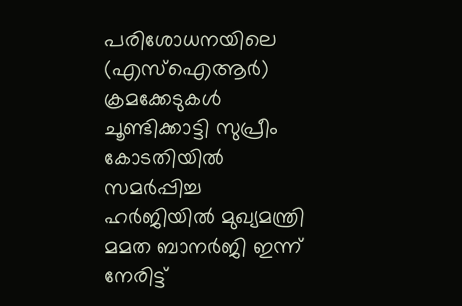പരിശോധനയിലെ (എസ്ഐആർ) ക്രമക്കേടുകൾ ചൂണ്ടിക്കാട്ടി സുപ്രീം കോടതിയിൽ സമർപ്പിച്ച ഹർജിയിൽ മുഖ്യമന്ത്രി മമത ബാനർജി ഇന്ന് നേരിട്ട്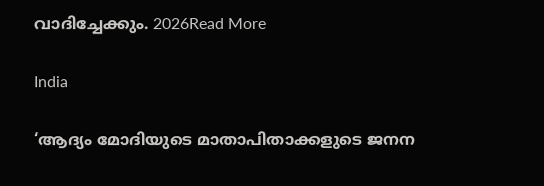വാദിച്ചേക്കും. 2026Read More

India

‘ആദ്യം മോദിയുടെ മാതാപിതാക്കളുടെ ജനന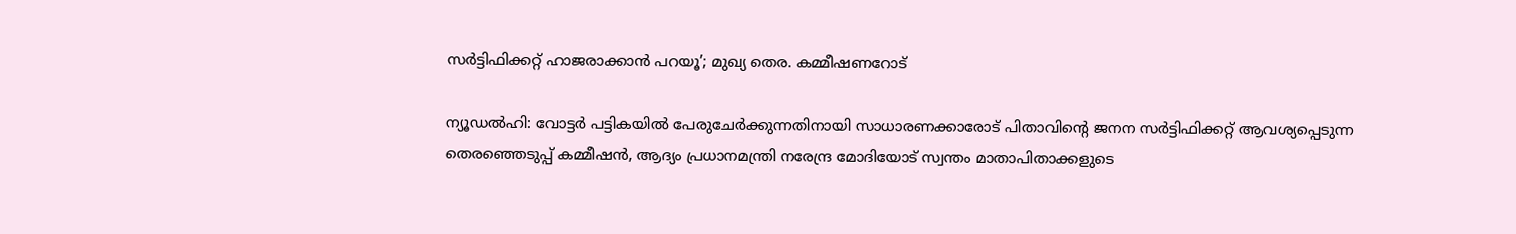സർട്ടിഫിക്കറ്റ് ഹാജരാക്കാൻ പറയൂ’; മുഖ്യ തെര. കമ്മീഷണറോട്

ന്യൂഡൽഹി: വോട്ടർ പട്ടികയിൽ പേരുചേർക്കുന്നതിനായി സാധാരണക്കാരോട് പിതാവിന്റെ ജനന സർട്ടിഫിക്കറ്റ് ആവശ്യപ്പെടുന്ന തെരഞ്ഞെടുപ്പ് കമ്മീഷൻ, ആദ്യം പ്രധാനമന്ത്രി നരേന്ദ്ര മോദിയോട് സ്വന്തം മാതാപിതാക്കളുടെ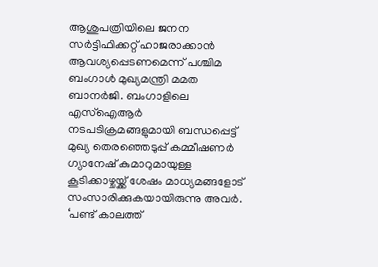ആശുപത്രിയിലെ ജനന സർട്ടിഫിക്കറ്റ് ഹാജരാക്കാൻ ആവശ്യപ്പെടണമെന്ന് പശ്ചിമ ബംഗാൾ മുഖ്യമന്ത്രി മമത ബാനർജി. ബംഗാളിലെ എസ്‌ഐആർ നടപടിക്രമങ്ങളുമായി ബന്ധപ്പെട്ട് മുഖ്യ തെരഞ്ഞെടുപ്പ് കമ്മീഷണർ ഗ്യാനേഷ് കുമാറുമായുള്ള കൂടിക്കാഴ്ചയ്ക്ക് ശേഷം മാധ്യമങ്ങളോട് സംസാരിക്കുകയായിരുന്നു അവർ. ‘പണ്ട് കാലത്ത്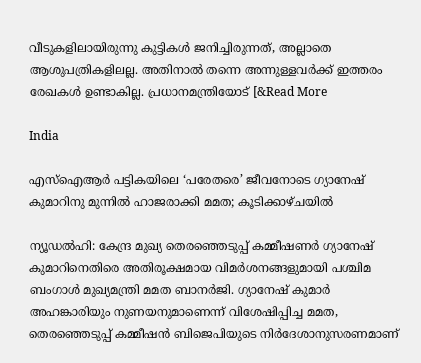വീടുകളിലായിരുന്നു കുട്ടികൾ ജനിച്ചിരുന്നത്, അല്ലാതെ ആശുപത്രികളിലല്ല. അതിനാൽ തന്നെ അന്നുള്ളവർക്ക് ഇത്തരം രേഖകൾ ഉണ്ടാകില്ല. പ്രധാനമന്ത്രിയോട് [&Read More

India

എസ്‌ഐആർ പട്ടികയിലെ ‘പരേതരെ’ ജീവനോടെ ഗ്യാനേഷ് കുമാറിനു മുന്നിൽ ഹാജരാക്കി മമത; കൂടിക്കാഴ്ചയിൽ

ന്യൂഡൽഹി: കേന്ദ്ര മുഖ്യ തെരഞ്ഞെടുപ്പ് കമ്മീഷണർ ഗ്യാനേഷ് കുമാറിനെതിരെ അതിരൂക്ഷമായ വിമർശനങ്ങളുമായി പശ്ചിമ ബംഗാൾ മുഖ്യമന്ത്രി മമത ബാനർജി. ഗ്യാനേഷ് കുമാർ അഹങ്കാരിയും നുണയനുമാണെന്ന് വിശേഷിപ്പിച്ച മമത, തെരഞ്ഞെടുപ്പ് കമ്മീഷൻ ബിജെപിയുടെ നിർദേശാനുസരണമാണ്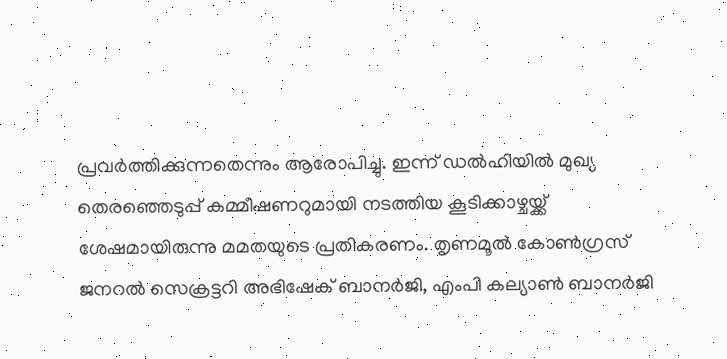പ്രവർത്തിക്കുന്നതെന്നും ആരോപിച്ചു. ഇന്ന് ഡൽഹിയിൽ മുഖ്യ തെരഞ്ഞെടുപ്പ് കമ്മീഷണറുമായി നടത്തിയ കൂടിക്കാഴ്ചയ്ക്ക് ശേഷമായിരുന്നു മമതയുടെ പ്രതികരണം. തൃണമൂൽ കോൺഗ്രസ് ജനറൽ സെക്രട്ടറി അഭിഷേക് ബാനർജി, എംപി കല്യാൺ ബാനർജി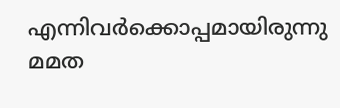എന്നിവർക്കൊപ്പമായിരുന്നു മമത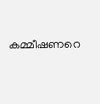കമ്മീഷണറെ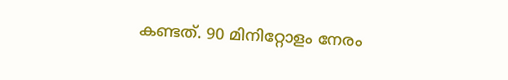കണ്ടത്. 90 മിനിറ്റോളം നേരം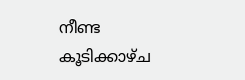നീണ്ട കൂടിക്കാഴ്ച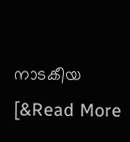നാടകീയ [&Read More